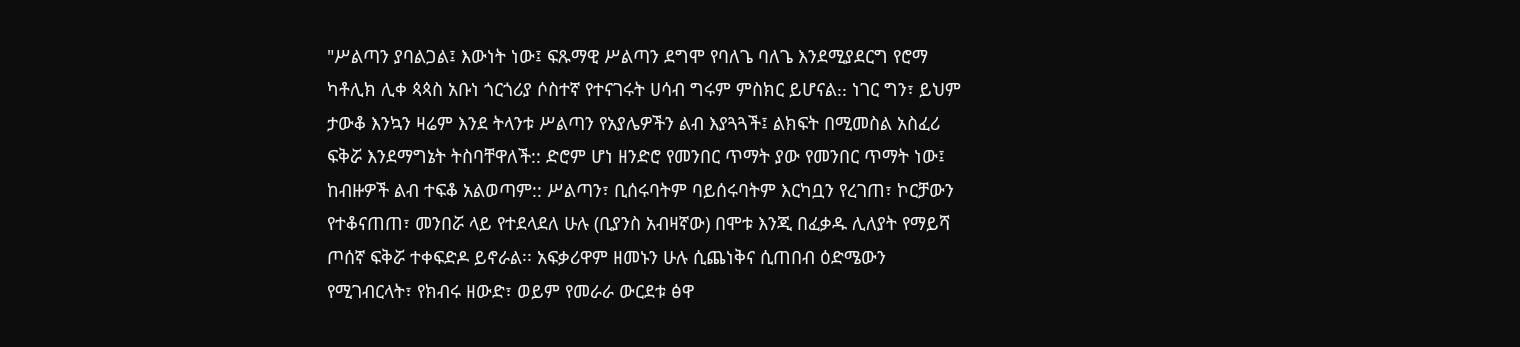"ሥልጣን ያባልጋል፤ እውነት ነው፤ ፍጹማዊ ሥልጣን ደግሞ የባለጌ ባለጌ እንደሚያደርግ የሮማ ካቶሊክ ሊቀ ጳጳስ አቡነ ጎርጎሪያ ሶስተኛ የተናገሩት ሀሳብ ግሩም ምስክር ይሆናል᎓᎓ ነገር ግን፣ ይህም ታውቆ እንኳን ዛሬም እንደ ትላንቱ ሥልጣን የአያሌዎችን ልብ እያጓጓች፤ ልክፍት በሚመስል አስፈሪ ፍቅሯ እንደማግኔት ትስባቸዋለች:: ድሮም ሆነ ዘንድሮ የመንበር ጥማት ያው የመንበር ጥማት ነው፤ ከብዙዎች ልብ ተፍቆ አልወጣም:: ሥልጣን፣ ቢሰሩባትም ባይሰሩባትም እርካቧን የረገጠ፣ ኮርቻውን የተቆናጠጠ፣ መንበሯ ላይ የተደላደለ ሁሉ (ቢያንስ አብዛኛው) በሞቱ እንጂ በፈቃዱ ሊለያት የማይሻ ጦሰኛ ፍቅሯ ተቀፍድዶ ይኖራል፡፡ አፍቃሪዋም ዘመኑን ሁሉ ሲጨነቅና ሲጠበብ ዕድሜውን የሚገብርላት፣ የክብሩ ዘውድ፣ ወይም የመራራ ውርደቱ ፅዋ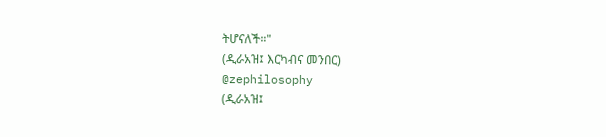ትሆናለች።"
(ዲራአዝ፤ እርካብና መንበር)
@zephilosophy
(ዲራአዝ፤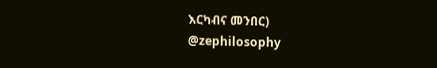እርካብና መንበር)
@zephilosophy